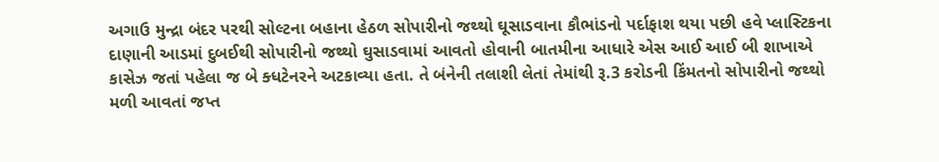અગાઉ મુન્દ્રા બંદર પરથી સોલ્ટના બહાના હેઠળ સોપારીનો જથ્થો ઘૂસાડવાના કૌભાંડનો પર્દાફાશ થયા પછી હવે પ્લાસ્ટિકના દાણાની આડમાં દુબઈથી સોપારીનો જથ્થો ઘુસાડવામાં આવતો હોવાની બાતમીના આધારે એસ આઈ આઈ બી શાખાએ કાસેઝ જતાં પહેલા જ બે ક્ધટેનરને અટકાવ્યા હતા. તે બંનેની તલાશી લેતાં તેમાંથી રૂ.3 કરોડની કિંમતનો સોપારીનો જથ્થો મળી આવતાં જપ્ત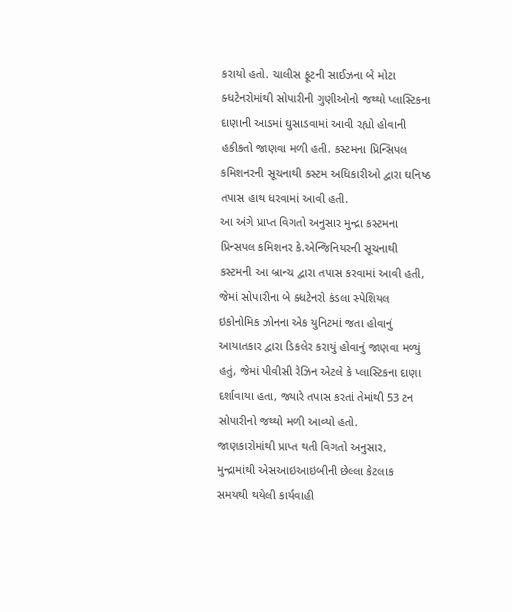કરાયો હતો. ચાલીસ ફૂટની સાઈઝના બે મોટા ક્ધટેનરોમાંથી સોપારીની ગુણીઓનો જથ્થો પ્લાસ્ટિકના દાણાની આડમાં ઘુસાડવામાં આવી રહ્યો હોવાની હકીકતો જાણવા મળી હતી. કસ્ટમના પ્રિન્સિપલ કમિશનરની સૂચનાથી કસ્ટમ અધિકારીઓ દ્વારા ઘનિષ્ઠ તપાસ હાથ ધરવામાં આવી હતી.
આ અંગે પ્રાપ્ત વિગતો અનુસાર મુન્દ્રા કસ્ટમના પ્રિન્સપલ કમિશનર કે.એન્જિનિયરની સૂચનાથી કસ્ટમની આ બ્રાન્ચ દ્વારા તપાસ કરવામાં આવી હતી, જેમાં સોપારીના બે ક્ધટેનરો કંડલા સ્પેશિયલ ઇકોનોમિક ઝોનના એક યુનિટમાં જતા હોવાનું આયાતકાર દ્વારા ડિકલેર કરાયું હોવાનું જાણવા મળ્યું હતું, જેમાં પીવીસી રેઝિન એટલે કે પ્લાસ્ટિકના દાણા દર્શાવાયા હતા, જ્યારે તપાસ કરતાં તેમાંથી 53 ટન સોપારીનો જથ્થો મળી આવ્યો હતો.
જાણકારોમાંથી પ્રાપ્ત થતી વિગતો અનુસાર, મુન્દ્રામાંથી એસઆઇઆઇબીની છેલ્લા કેટલાક સમયથી થયેલી કાર્યવાહી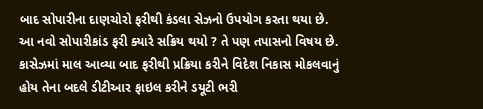બાદ સોપારીના દાણચોરો ફરીથી કંડલા સેઝનો ઉપયોગ કરતા થયા છે. આ નવો સોપારીકાંડ ફરી ક્યારે સક્રિય થયો ? તે પણ તપાસનો વિષય છે. કાસેઝમાં માલ આવ્યા બાદ ફરીથી પ્રક્રિયા કરીને વિદેશ નિકાસ મોકલવાનું હોય તેના બદલે ડીટીઆર ફાઇલ કરીને ડયૂટી ભરી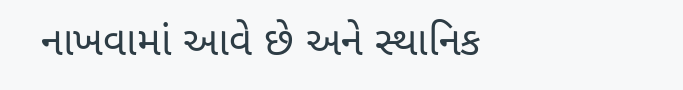નાખવામાં આવે છે અને સ્થાનિક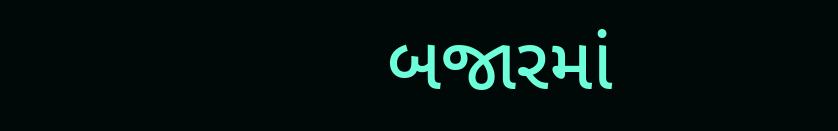બજારમાં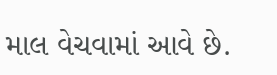માલ વેચવામાં આવે છે.